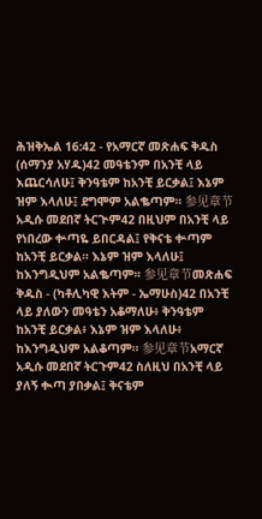ሕዝቅኤል 16:42 - የአማርኛ መጽሐፍ ቅዱስ (ሰማንያ አሃዱ)42 መዓቴንም በአንቺ ላይ እጨርሳለሁ፤ ቅንዓቴም ከአንቺ ይርቃል፤ እኔም ዝም እላለሁ፤ ደግሞም አልቈጣም። 参见章节አዲሱ መደበኛ ትርጒም42 በዚህም በአንቺ ላይ የነበረው ቍጣዬ ይበርዳል፤ የቅናቴ ቍጣም ከአንቺ ይርቃል። እኔም ዝም እላለሁ፤ ከእንግዲህም አልቈጣም። 参见章节መጽሐፍ ቅዱስ - (ካቶሊካዊ እትም - ኤማሁስ)42 በአንቺ ላይ ያለውን መዓቴን አቆማለሁ፥ ቅንዓቴም ከአንቺ ይርቃል፥ እኔም ዝም እላለሁ፥ ከእንግዲህም አልቆጣም። 参见章节አማርኛ አዲሱ መደበኛ ትርጉም42 ስለዚህ በአንቺ ላይ ያለኝ ቊጣ ያበቃል፤ ቅናቴም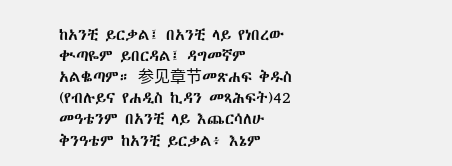ከአንቺ ይርቃል፤ በአንቺ ላይ የነበረው ቊጣዬም ይበርዳል፤ ዳግመኛም አልቈጣም። 参见章节መጽሐፍ ቅዱስ (የብሉይና የሐዲስ ኪዳን መጻሕፍት)42 መዓቴንም በአንቺ ላይ እጨርሳለሁ ቅንዓቴም ከአንቺ ይርቃል፥ እኔም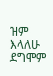ዝም እላለሁ ደግሞም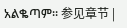አልቈጣም። 参见章节 |